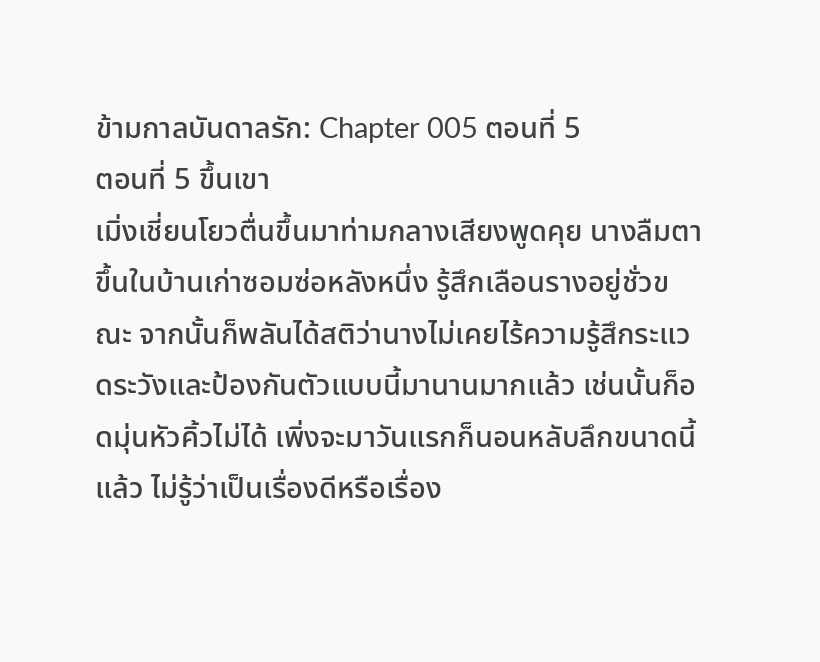ข้ามกาลบันดาลรัก: Chapter 005 ตอนที่ 5
ตอนที่ 5 ขึ้นเขา
เมิ่งเชี่ยนโยวตื่นขึ้นมาท่ามกลางเสียงพูดคุย นางลืมตาขึ้นในบ้านเก่าซอมซ่อหลังหนึ่ง รู้สึกเลือนรางอยู่ชั่วขณะ จากนั้นก็พลันได้สติว่านางไม่เคยไร้ความรู้สึกระแวดระวังและป้องกันตัวแบบนี้มานานมากแล้ว เช่นนั้นก็อดมุ่นหัวคิ้วไม่ได้ เพิ่งจะมาวันแรกก็นอนหลับลึกขนาดนี้แล้ว ไม่รู้ว่าเป็นเรื่องดีหรือเรื่อง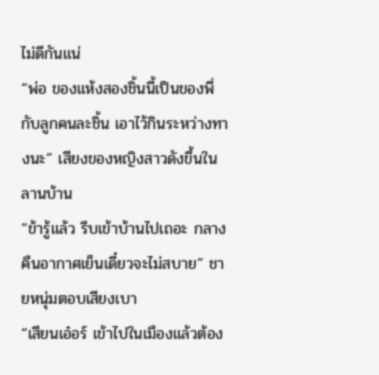ไม่ดีกันแน่
“พ่อ ของแห้งสองชิ้นนี้เป็นของพี่กับลูกคนละชิ้น เอาไว้กินระหว่างทางนะ” เสียงของหญิงสาวดังขึ้นในลานบ้าน
“ข้ารู้แล้ว รีบเข้าบ้านไปเถอะ กลางคืนอากาศเย็นเดี๋ยวจะไม่สบาย” ชายหนุ่มตอบเสียงเบา
“เสียนเอ๋อร์ เข้าไปในเมืองแล้วต้อง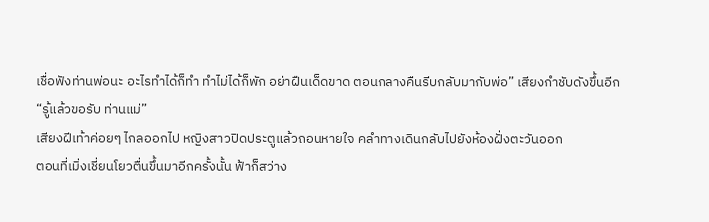เชื่อฟังท่านพ่อนะ อะไรทำได้ก็ทำ ทำไม่ได้ก็พัก อย่าฝืนเด็ดขาด ตอนกลางคืนรีบกลับมากับพ่อ” เสียงกำชับดังขึ้นอีก
“รู้แล้วขอรับ ท่านแม่”
เสียงฝีเท้าค่อยๆ ไกลออกไป หญิงสาวปิดประตูแล้วถอนหายใจ คลำทางเดินกลับไปยังห้องฝั่งตะวันออก
ตอนที่เมิ่งเชี่ยนโยวตื่นขึ้นมาอีกครั้งนั้น ฟ้าก็สว่าง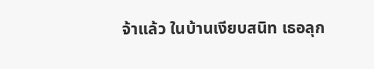จ้าแล้ว ในบ้านเงียบสนิท เธอลุก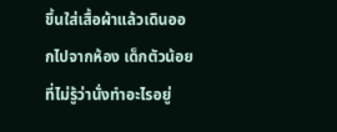ขึ้นใส่เสื้อผ้าแล้วเดินออกไปจากห้อง เด็กตัวน้อยที่ไม่รู้ว่านั่งทำอะไรอยู่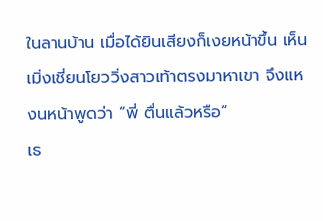ในลานบ้าน เมื่อได้ยินเสียงก็เงยหน้าขึ้น เห็นเมิ่งเชี่ยนโยววิ่งสาวเท้าตรงมาหาเขา จึงแหงนหน้าพูดว่า “พี่ ตื่นแล้วหรือ”
เธ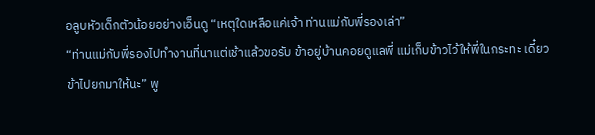อลูบหัวเด็กตัวน้อยอย่างเอ็นดู “เหตุใดเหลือแค่เจ้า ท่านแม่กับพี่รองเล่า”
“ท่านแม่กับพี่รองไปทำงานที่นาแต่เช้าแล้วขอรับ ข้าอยู่บ้านคอยดูแลพี่ แม่เก็บข้าวไว้ให้พี่ในกระทะ เดี๋ยวข้าไปยกมาให้นะ” พู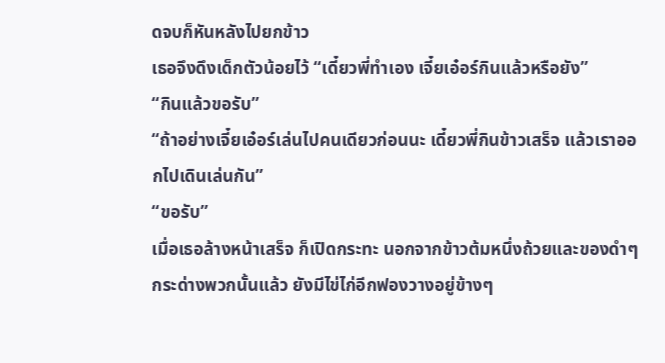ดจบก็หันหลังไปยกข้าว
เธอจึงดึงเด็กตัวน้อยไว้ “เดี๋ยวพี่ทำเอง เจี๋ยเอ๋อร์กินแล้วหรือยัง”
“กินแล้วขอรับ”
“ถ้าอย่างเจี๋ยเอ๋อร์เล่นไปคนเดียวก่อนนะ เดี๋ยวพี่กินข้าวเสร็จ แล้วเราออกไปเดินเล่นกัน”
“ขอรับ”
เมื่อเธอล้างหน้าเสร็จ ก็เปิดกระทะ นอกจากข้าวต้มหนึ่งถ้วยและของดำๆ กระด่างพวกนั้นแล้ว ยังมีไข่ไก่อีกฟองวางอยู่ข้างๆ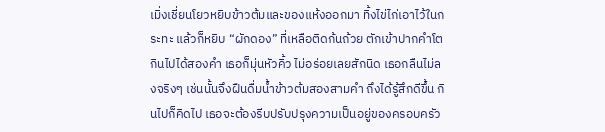เมิ่งเชี่ยนโยวหยิบข้าวต้มและของแห้งออกมา ทิ้งไข่ไก่เอาไว้ในกระทะ แล้วก็หยิบ “ผักดอง” ที่เหลือติดก้นถ้วย ตักเข้าปากคำโต
กินไปได้สองคำ เธอก็มุ่นหัวคิ้ว ไม่อร่อยเลยสักนิด เธอกลืนไม่ลงจริงๆ เช่นนั้นจึงฝืนดื่มน้ำข้าวต้มสองสามคำ ถึงได้รู้สึกดีขึ้น กินไปก็คิดไป เธอจะต้องรีบปรับปรุงความเป็นอยู่ของครอบครัว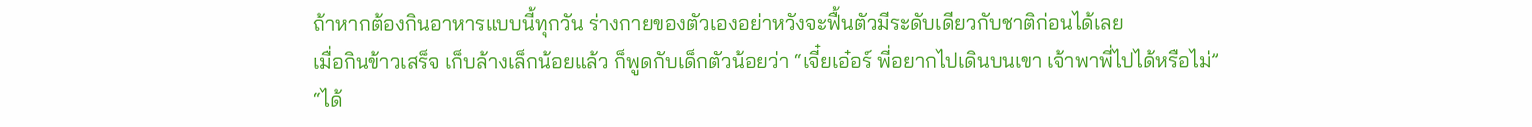ถ้าหากต้องกินอาหารแบบนี้ทุกวัน ร่างกายของตัวเองอย่าหวังจะฟื้นตัวมีระดับเดียวกับชาติก่อนได้เลย
เมื่อกินข้าวเสร็จ เก็บล้างเล็กน้อยแล้ว ก็พูดกับเด็กตัวน้อยว่า “เจี๋ยเอ๋อร์ พี่อยากไปเดินบนเขา เจ้าพาพี่ไปได้หรือไม่”
“ได้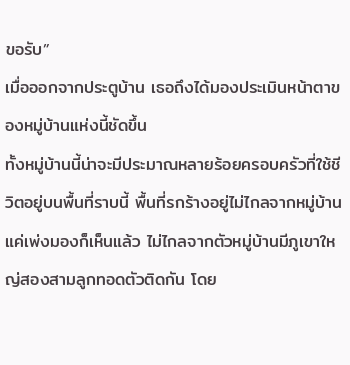ขอรับ”
เมื่อออกจากประตูบ้าน เธอถึงได้มองประเมินหน้าตาของหมู่บ้านแห่งนี้ชัดขึ้น
ทั้งหมู่บ้านนี้น่าจะมีประมาณหลายร้อยครอบครัวที่ใช้ชีวิตอยู่บนพื้นที่ราบนี้ พื้นที่รกร้างอยู่ไม่ไกลจากหมู่บ้าน แค่เพ่งมองก็เห็นแล้ว ไม่ไกลจากตัวหมู่บ้านมีภูเขาใหญ่สองสามลูกทอดตัวติดกัน โดย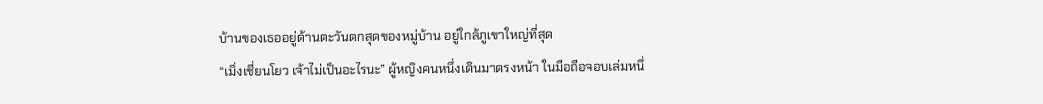บ้านของเธออยู่ด้านตะวันตกสุดของหมู่บ้าน อยู่ใกล้ภูเขาใหญ่ที่สุด
“เมิ่งเชี่ยนโยว เจ้าไม่เป็นอะไรนะ” ผู้หญิงคนหนึ่งเดินมาตรงหน้า ในมือถือจอบเล่มหนึ่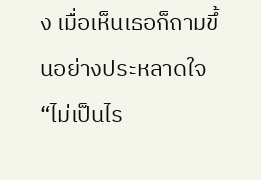ง เมื่อเห็นเธอก็ถามขึ้นอย่างประหลาดใจ
“ไม่เป็นไร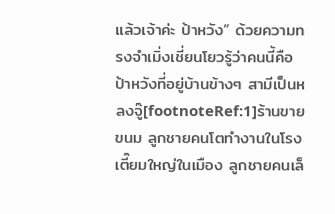แล้วเจ้าค่ะ ป้าหวัง” ด้วยความทรงจำเมิ่งเชี่ยนโยวรู้ว่าคนนี้คือป้าหวังที่อยู่บ้านข้างๆ สามีเป็นหลงจู๊[footnoteRef:1]ร้านขายขนม ลูกชายคนโตทำงานในโรงเตี๊ยมใหญ่ในเมือง ลูกชายคนเล็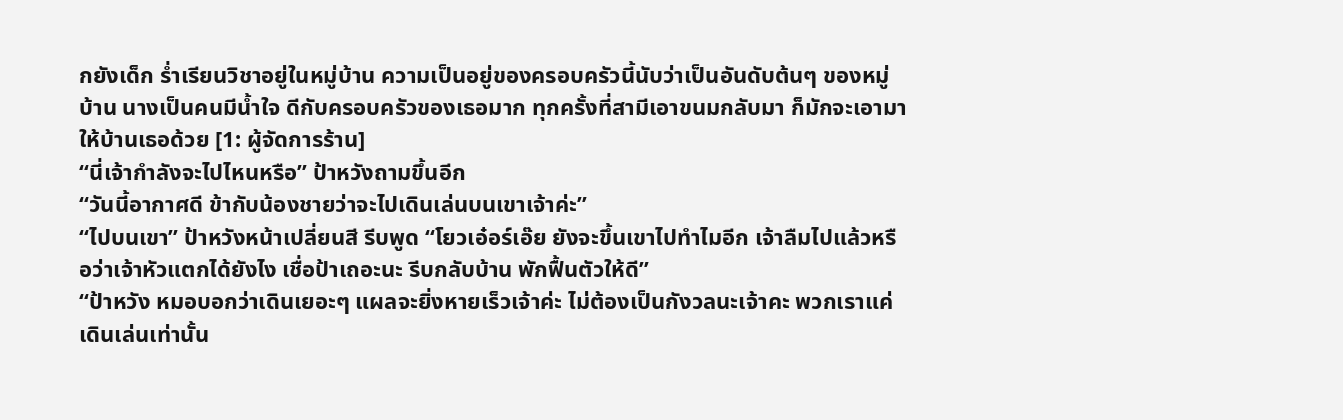กยังเด็ก ร่ำเรียนวิชาอยู่ในหมู่บ้าน ความเป็นอยู่ของครอบครัวนี้นับว่าเป็นอันดับต้นๆ ของหมู่บ้าน นางเป็นคนมีน้ำใจ ดีกับครอบครัวของเธอมาก ทุกครั้งที่สามีเอาขนมกลับมา ก็มักจะเอามาให้บ้านเธอด้วย [1: ผู้จัดการร้าน]
“นี่เจ้ากำลังจะไปไหนหรือ” ป้าหวังถามขึ้นอีก
“วันนี้อากาศดี ข้ากับน้องชายว่าจะไปเดินเล่นบนเขาเจ้าค่ะ”
“ไปบนเขา” ป้าหวังหน้าเปลี่ยนสี รีบพูด “โยวเอ๋อร์เอ๊ย ยังจะขึ้นเขาไปทำไมอีก เจ้าลืมไปแล้วหรือว่าเจ้าหัวแตกได้ยังไง เชื่อป้าเถอะนะ รีบกลับบ้าน พักฟื้นตัวให้ดี”
“ป้าหวัง หมอบอกว่าเดินเยอะๆ แผลจะยิ่งหายเร็วเจ้าค่ะ ไม่ต้องเป็นกังวลนะเจ้าคะ พวกเราแค่เดินเล่นเท่านั้น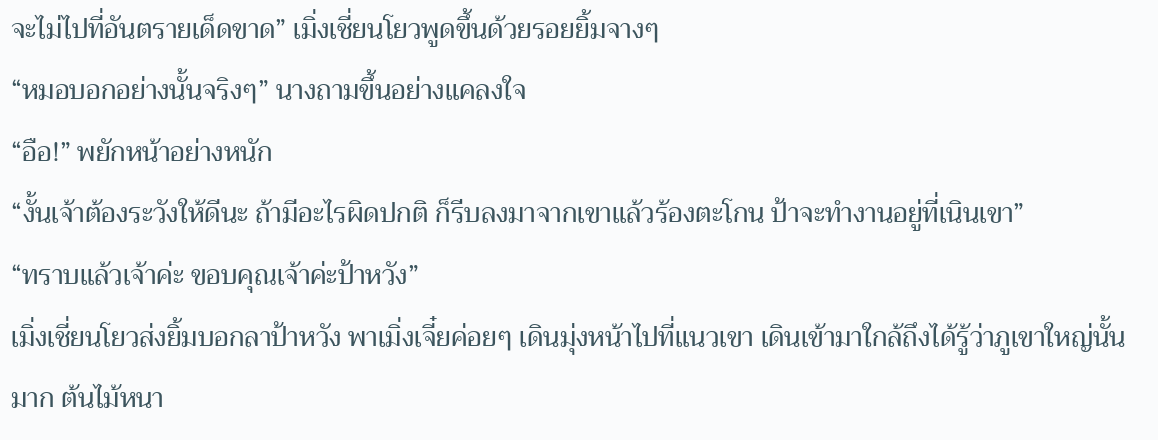จะไม่ไปที่อันตรายเด็ดขาด” เมิ่งเชี่ยนโยวพูดขึ้นด้วยรอยยิ้มจางๆ
“หมอบอกอย่างนั้นจริงๆ” นางถามขึ้นอย่างแคลงใจ
“อือ!” พยักหน้าอย่างหนัก
“งั้นเจ้าต้องระวังให้ดีนะ ถ้ามีอะไรผิดปกติ ก็รีบลงมาจากเขาแล้วร้องตะโกน ป้าจะทำงานอยู่ที่เนินเขา”
“ทราบแล้วเจ้าค่ะ ขอบคุณเจ้าค่ะป้าหวัง”
เมิ่งเชี่ยนโยวส่งยิ้มบอกลาป้าหวัง พาเมิ่งเจี๋ยค่อยๆ เดินมุ่งหน้าไปที่แนวเขา เดินเข้ามาใกล้ถึงได้รู้ว่าภูเขาใหญ่นั้นมาก ต้นไม้หนา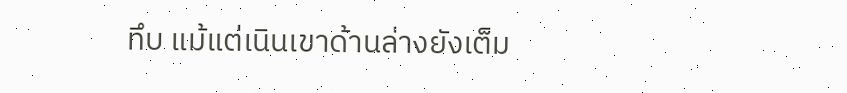ทึบ แม้แต่เนินเขาด้านล่างยังเต็ม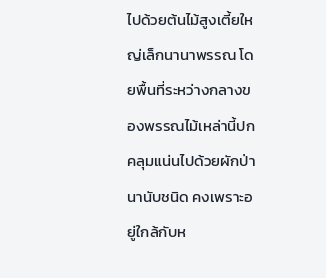ไปด้วยต้นไม้สูงเตี้ยใหญ่เล็กนานาพรรณ โดยพื้นที่ระหว่างกลางของพรรณไม้เหล่านี้ปกคลุมแน่นไปด้วยผักป่านานับชนิด คงเพราะอยู่ใกล้กับห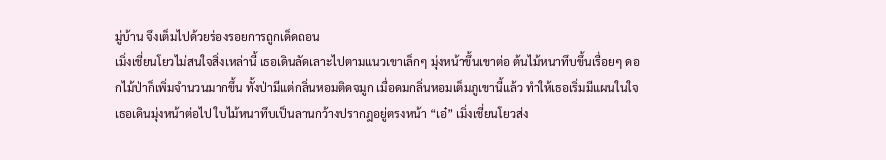มู่บ้าน จึงเต็มไปด้วยร่องรอยการถูกเด็ดถอน
เมิ่งเชี่ยนโยวไม่สนใจสิ่งเหล่านี้ เธอเดินลัดเลาะไปตามแนวเขาเล็กๆ มุ่งหน้าขึ้นเขาต่อ ต้นไม้หนาทึบขึ้นเรื่อยๆ ดอกไม้ป่าก็เพิ่มจำนวนมากขึ้น ทั้งป่ามีแต่กลิ่นหอมติดจมูก เมื่อดมกลิ่นหอมเต็มภูเขานี้แล้ว ทำให้เธอเริ่มมีแผนในใจ
เธอเดินมุ่งหน้าต่อไป ใบไม้หนาทึบเป็นลานกว้างปรากฎอยู่ตรงหน้า “เอ๋” เมิ่งเชี่ยนโยวส่ง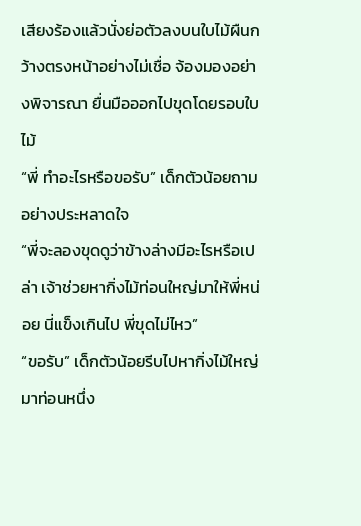เสียงร้องแล้วนั่งย่อตัวลงบนใบไม้ผืนกว้างตรงหน้าอย่างไม่เชื่อ จ้องมองอย่างพิจารณา ยื่นมือออกไปขุดโดยรอบใบไม้
“พี่ ทำอะไรหรือขอรับ” เด็กตัวน้อยถามอย่างประหลาดใจ
“พี่จะลองขุดดูว่าข้างล่างมีอะไรหรือเปล่า เจ้าช่วยหากิ่งไม้ท่อนใหญ่มาให้พี่หน่อย นี่แข็งเกินไป พี่ขุดไม่ไหว”
“ขอรับ” เด็กตัวน้อยรีบไปหากิ่งไม้ใหญ่มาท่อนหนึ่ง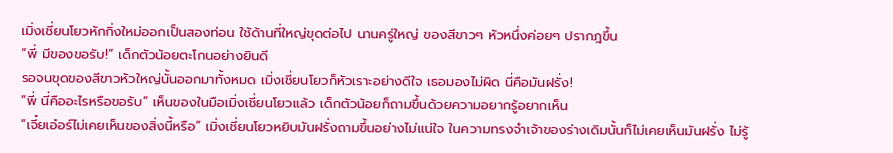เมิ่งเชี่ยนโยวหักกิ่งใหม่ออกเป็นสองท่อน ใช้ด้านที่ใหญ่ขุดต่อไป นานครู่ใหญ่ ของสีขาวๆ หัวหนึ่งค่อยๆ ปรากฎขึ้น
“พี่ มีของขอรับ!” เด็กตัวน้อยตะโกนอย่างยินดี
รอจนขุดของสีขาวหัวใหญ่นั้นออกมาทั้งหมด เมิ่งเชี่ยนโยวก็หัวเราะอย่างดีใจ เธอมองไม่ผิด นี่คือมันฝรั่ง!
“พี่ นี่คืออะไรหรือขอรับ” เห็นของในมือเมิ่งเชี่ยนโยวแล้ว เด็กตัวน้อยก็ถามขึ้นด้วยความอยากรู้อยากเห็น
“เจี๋ยเอ๋อร์ไม่เคยเห็นของสิ่งนี้หรือ” เมิ่งเชี่ยนโยวหยิบมันฝรั่งถามขึ้นอย่างไม่แน่ใจ ในความทรงจำเจ้าของร่างเดิมนั้นก็ไม่เคยเห็นมันฝรั่ง ไม่รู้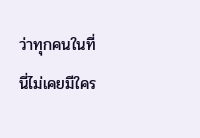ว่าทุกคนในที่นี่ไม่เคยมีใคร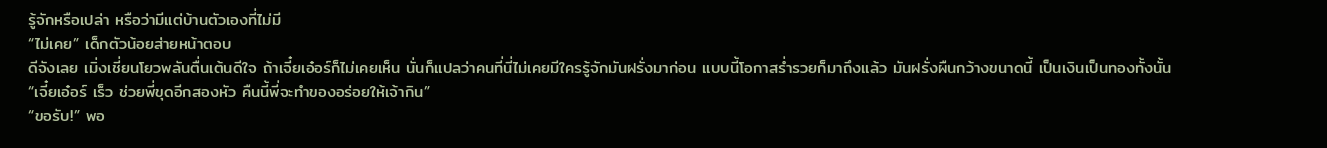รู้จักหรือเปล่า หรือว่ามีแต่บ้านตัวเองที่ไม่มี
“ไม่เคย” เด็กตัวน้อยส่ายหน้าตอบ
ดีจังเลย เมิ่งเชี่ยนโยวพลันตื่นเต้นดีใจ ถ้าเจี๋ยเอ๋อร์ก็ไม่เคยเห็น นั่นก็แปลว่าคนที่นี่ไม่เคยมีใครรู้จักมันฝรั่งมาก่อน แบบนี้โอกาสร่ำรวยก็มาถึงแล้ว มันฝรั่งผืนกว้างขนาดนี้ เป็นเงินเป็นทองทั้งนั้น
“เจี๋ยเอ๋อร์ เร็ว ช่วยพี่ขุดอีกสองหัว คืนนี้พี่จะทำของอร่อยให้เจ้ากิน”
“ขอรับ!” พอ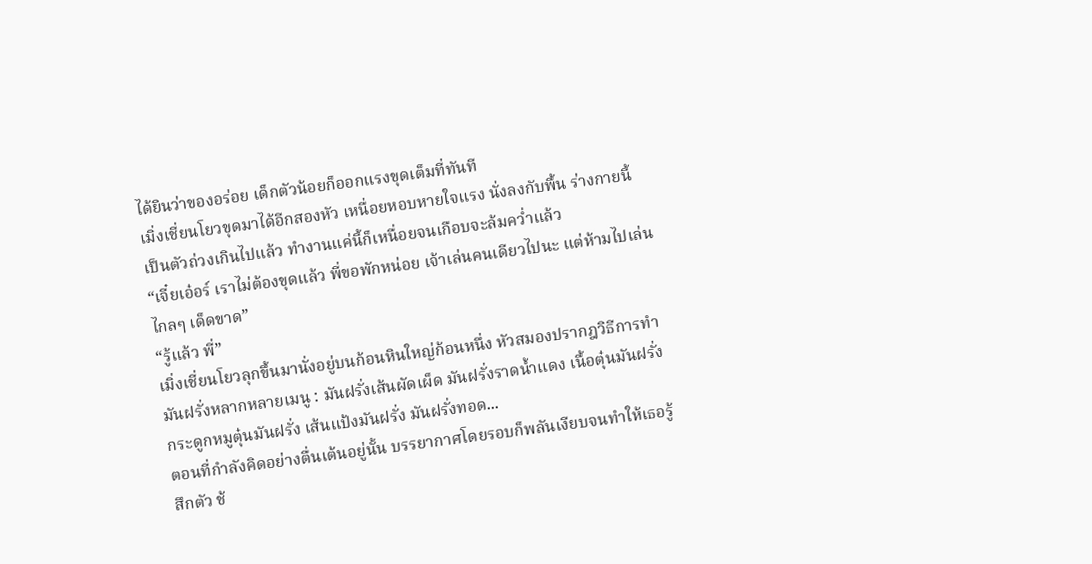ได้ยินว่าของอร่อย เด็กตัวน้อยก็ออกแรงขุดเต็มที่ทันที
เมิ่งเชี่ยนโยวขุดมาได้อีกสองหัว เหนื่อยหอบหายใจแรง นั่งลงกับพื้น ร่างกายนี้เป็นตัวถ่วงเกินไปแล้ว ทำงานแค่นี้ก็เหนื่อยจนเกือบจะล้มคว่ำแล้ว
“เจี๋ยเอ๋อร์ เราไม่ต้องขุดแล้ว พี่ขอพักหน่อย เจ้าเล่นคนเดียวไปนะ แต่ห้ามไปเล่นไกลๆ เด็ดขาด”
“รู้แล้ว พี่”
เมิ่งเชี่ยนโยวลุกขึ้นมานั่งอยู่บนก้อนหินใหญ่ก้อนหนึ่ง หัวสมองปรากฎวิธีการทำมันฝรั่งหลากหลายเมนู : มันฝรั่งเส้นผัดเผ็ด มันฝรั่งราดน้ำแดง เนื้อตุ๋นมันฝรั่ง กระดูกหมูตุ๋นมันฝรั่ง เส้นแป้งมันฝรั่ง มันฝรั่งทอด...
ตอนที่กำลังคิดอย่างตื่นเต้นอยู่นั้น บรรยากาศโดยรอบก็พลันเงียบจนทำให้เธอรู้สึกตัว ช้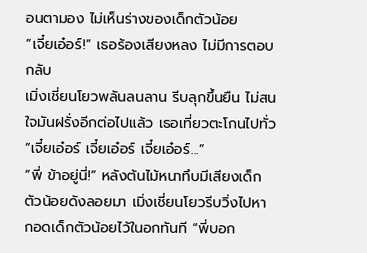อนตามอง ไม่เห็นร่างของเด็กตัวน้อย
“เจี๋ยเอ๋อร์!” เธอร้องเสียงหลง ไม่มีการตอบกลับ
เมิ่งเชี่ยนโยวพลันลนลาน รีบลุกขึ้นยืน ไม่สนใจมันฝรั่งอีกต่อไปแล้ว เธอเที่ยวตะโกนไปทั่ว “เจี๋ยเอ๋อร์ เจี๋ยเอ๋อร์ เจี๋ยเอ๋อร์...”
“พี่ ข้าอยู่นี่!” หลังต้นไม้หนาทึบมีเสียงเด็กตัวน้อยดังลอยมา เมิ่งเชี่ยนโยวรีบวิ่งไปหา กอดเด็กตัวน้อยไว้ในอกทันที “พี่บอก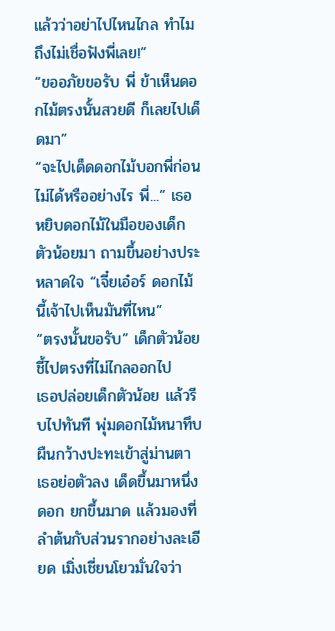แล้วว่าอย่าไปไหนไกล ทำไมถึงไม่เชื่อฟังพี่เลย!”
“ขออภัยขอรับ พี่ ข้าเห็นดอกไม้ตรงนั้นสวยดี ก็เลยไปเด็ดมา”
“จะไปเด็ดดอกไม้บอกพี่ก่อนไม่ได้หรืออย่างไร พี่...” เธอหยิบดอกไม้ในมือของเด็กตัวน้อยมา ถามขึ้นอย่างประหลาดใจ “เจี๋ยเอ๋อร์ ดอกไม้นี้เจ้าไปเห็นมันที่ไหน”
“ตรงนั้นขอรับ” เด็กตัวน้อยชี้ไปตรงที่ไม่ไกลออกไป
เธอปล่อยเด็กตัวน้อย แล้วรีบไปทันที พุ่มดอกไม้หนาทึบผืนกว้างปะทะเข้าสู่ม่านตา เธอย่อตัวลง เด็ดขึ้นมาหนึ่งดอก ยกขึ้นมาด แล้วมองที่ลำต้นกับส่วนรากอย่างละเอียด เมิ่งเชี่ยนโยวมั่นใจว่า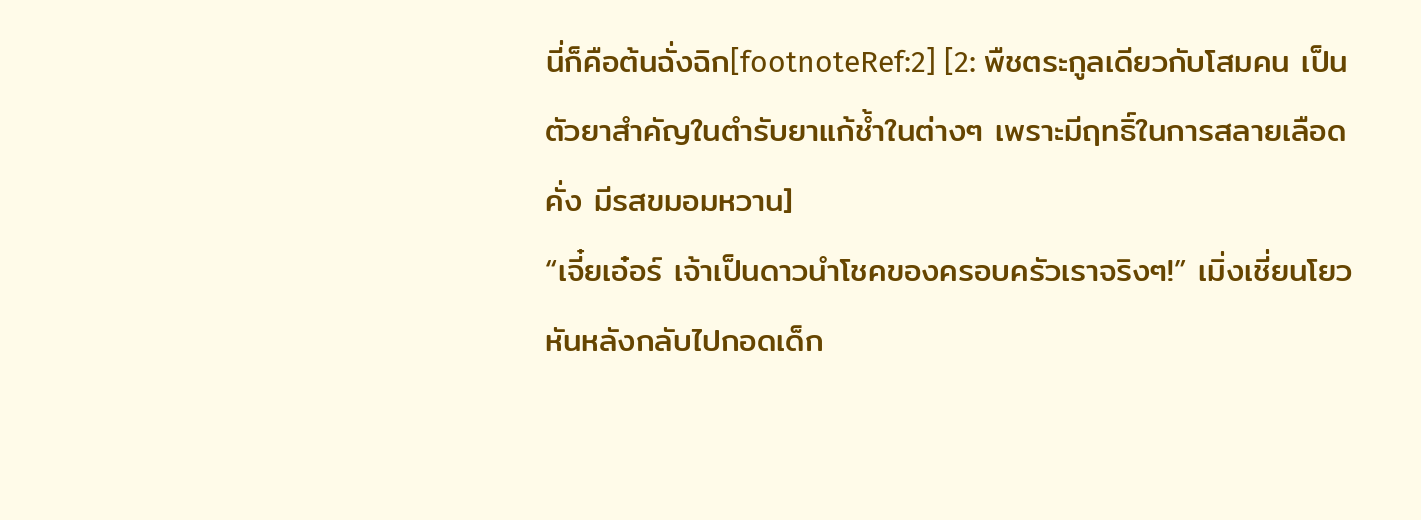นี่ก็คือต้นฉั่งฉิก[footnoteRef:2] [2: พืชตระกูลเดียวกับโสมคน เป็นตัวยาสำคัญในตำรับยาแก้ช้ำในต่างๆ เพราะมีฤทธิ์ในการสลายเลือดคั่ง มีรสขมอมหวาน]
“เจี๋ยเอ๋อร์ เจ้าเป็นดาวนำโชคของครอบครัวเราจริงๆ!” เมิ่งเชี่ยนโยวหันหลังกลับไปกอดเด็ก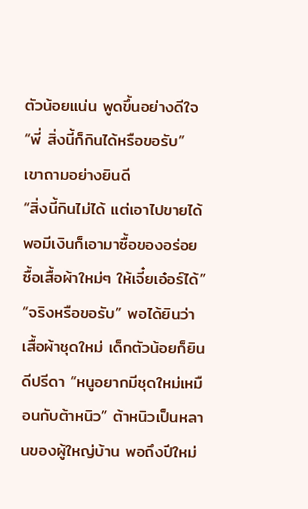ตัวน้อยแน่น พูดขึ้นอย่างดีใจ
“พี่ สิ่งนี้ก็กินได้หรือขอรับ” เขาถามอย่างยินดี
“สิ่งนี้กินไม่ได้ แต่เอาไปขายได้ พอมีเงินก็เอามาซื้อของอร่อย ซื้อเสื้อผ้าใหม่ๆ ให้เจี๋ยเอ๋อร์ได้”
“จริงหรือขอรับ” พอได้ยินว่าเสื้อผ้าชุดใหม่ เด็กตัวน้อยก็ยินดีปรีดา “หนูอยากมีชุดใหม่เหมือนกับต้าหนิว” ต้าหนิวเป็นหลานของผู้ใหญ่บ้าน พอถึงปีใหม่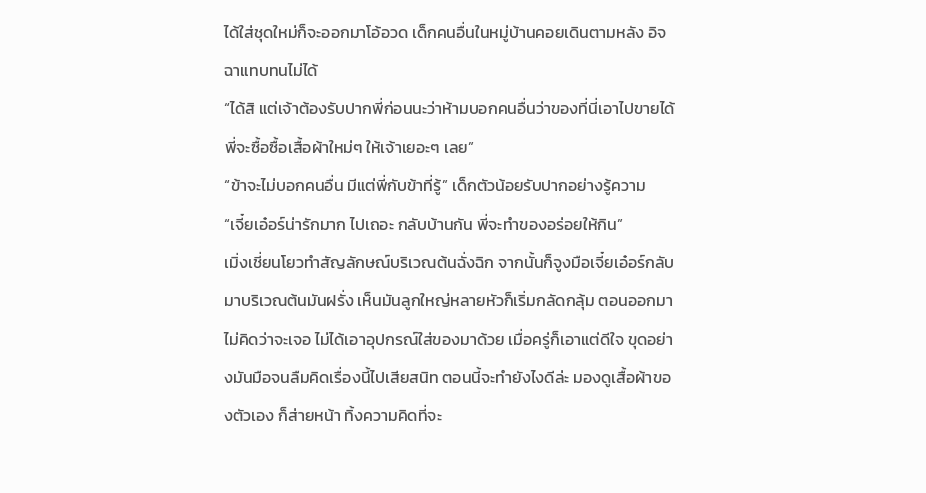ได้ใส่ชุดใหม่ก็จะออกมาโอ้อวด เด็กคนอื่นในหมู่บ้านคอยเดินตามหลัง อิจฉาแทบทนไม่ได้
“ได้สิ แต่เจ้าต้องรับปากพี่ก่อนนะว่าห้ามบอกคนอื่นว่าของที่นี่เอาไปขายได้ พี่จะซื้อซื้อเสื้อผ้าใหม่ๆ ให้เจ้าเยอะๆ เลย”
“ข้าจะไม่บอกคนอื่น มีแต่พี่กับข้าที่รู้” เด็กตัวน้อยรับปากอย่างรู้ความ
“เจี๋ยเอ๋อร์น่ารักมาก ไปเถอะ กลับบ้านกัน พี่จะทำของอร่อยให้กิน”
เมิ่งเชี่ยนโยวทำสัญลักษณ์บริเวณต้นฉั่งฉิก จากนั้นก็จูงมือเจี๋ยเอ๋อร์กลับมาบริเวณต้นมันฝรั่ง เห็นมันลูกใหญ่หลายหัวก็เริ่มกลัดกลุ้ม ตอนออกมาไม่คิดว่าจะเจอ ไม่ได้เอาอุปกรณ์ใส่ของมาด้วย เมื่อครู่ก็เอาแต่ดีใจ ขุดอย่างมันมือจนลืมคิดเรื่องนี้ไปเสียสนิท ตอนนี้จะทำยังไงดีล่ะ มองดูเสื้อผ้าของตัวเอง ก็ส่ายหน้า ทิ้งความคิดที่จะ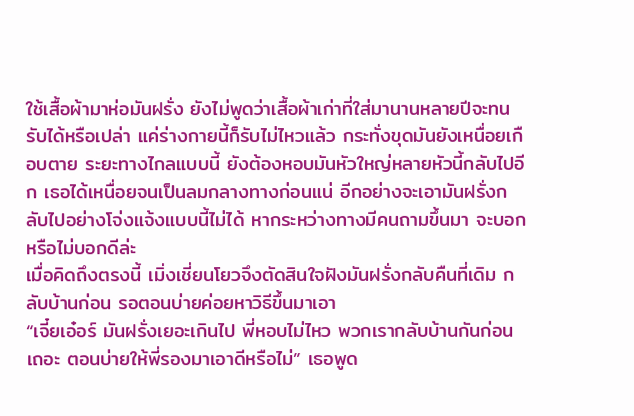ใช้เสื้อผ้ามาห่อมันฝรั่ง ยังไม่พูดว่าเสื้อผ้าเก่าที่ใส่มานานหลายปีจะทนรับได้หรือเปล่า แค่ร่างกายนี้ก็รับไม่ไหวแล้ว กระทั่งขุดมันยังเหนื่อยเกือบตาย ระยะทางไกลแบบนี้ ยังต้องหอบมันหัวใหญ่หลายหัวนี้กลับไปอีก เธอได้เหนื่อยจนเป็นลมกลางทางก่อนแน่ อีกอย่างจะเอามันฝรั่งกลับไปอย่างโจ่งแจ้งแบบนี้ไม่ได้ หากระหว่างทางมีคนถามขึ้นมา จะบอกหรือไม่บอกดีล่ะ
เมื่อคิดถึงตรงนี้ เมิ่งเชี่ยนโยวจึงตัดสินใจฝังมันฝรั่งกลับคืนที่เดิม กลับบ้านก่อน รอตอนบ่ายค่อยหาวิธีขึ้นมาเอา
“เจี๋ยเอ๋อร์ มันฝรั่งเยอะเกินไป พี่หอบไม่ไหว พวกเรากลับบ้านกันก่อนเถอะ ตอนบ่ายให้พี่รองมาเอาดีหรือไม่” เธอพูด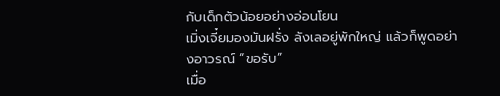กับเด็กตัวน้อยอย่างอ่อนโยน
เมิ่งเจี๋ยมองมันฝรั่ง ลังเลอยู่พักใหญ่ แล้วก็พูดอย่างอาวรณ์ “ขอรับ”
เมื่อ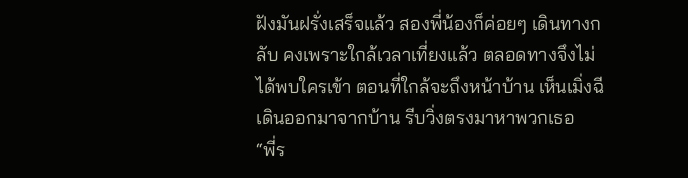ฝังมันฝรั่งเสร็จแล้ว สองพี่น้องก็ค่อยๆ เดินทางกลับ คงเพราะใกล้เวลาเที่ยงแล้ว ตลอดทางจึงไม่ได้พบใครเข้า ตอนที่ใกล้จะถึงหน้าบ้าน เห็นเมิ่งฉีเดินออกมาจากบ้าน รีบวิ่งตรงมาหาพวกเธอ
“พี่ร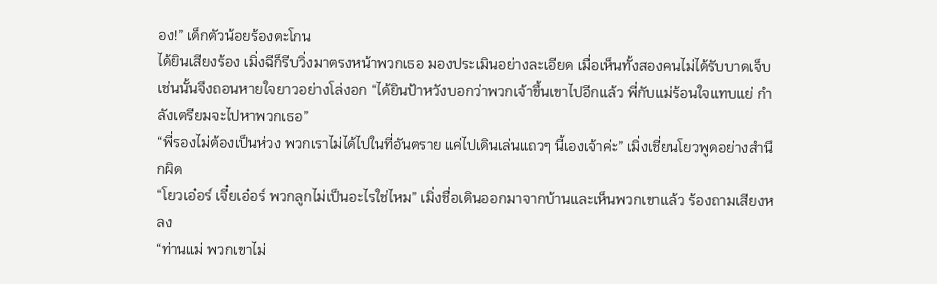อง!” เด็กตัวน้อยร้องตะโกน
ได้ยินเสียงร้อง เมิ่งฉีก็รีบวิ่งมาตรงหน้าพวกเธอ มองประเมินอย่างละเอียด เมื่อเห็นทั้งสองคนไม่ได้รับบาดเจ็บ เช่นนั้นจึงถอนหายใจยาวอย่างโล่งอก “ได้ยินป้าหวังบอกว่าพวกเจ้าขึ้นเขาไปอีกแล้ว พี่กับแม่ร้อนใจแทบแย่ กำลังเตรียมจะไปหาพวกเธอ”
“พี่รองไม่ต้องเป็นห่วง พวกเราไม่ได้ไปในที่อันตราย แค่ไปเดินเล่นแถวๆ นี้เองเจ้าค่ะ” เมิ่งเชี่ยนโยวพูดอย่างสำนึกผิด
“โยวเอ๋อร์ เจี๋ยเอ๋อร์ พวกลูกไม่เป็นอะไรใช่ไหม” เมิ่งชื่อเดินออกมาจากบ้านและเห็นพวกเขาแล้ว ร้องถามเสียงหลง
“ท่านแม่ พวกเขาไม่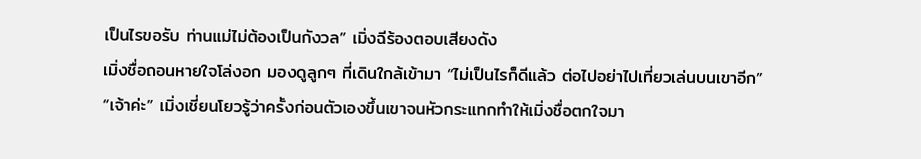เป็นไรขอรับ ท่านแม่ไม่ต้องเป็นกังวล” เมิ่งฉีร้องตอบเสียงดัง
เมิ่งชื่อถอนหายใจโล่งอก มองดูลูกๆ ที่เดินใกล้เข้ามา “ไม่เป็นไรก็ดีแล้ว ต่อไปอย่าไปเที่ยวเล่นบนเขาอีก”
“เจ้าค่ะ” เมิ่งเชี่ยนโยวรู้ว่าครั้งก่อนตัวเองขึ้นเขาจนหัวกระแทกทำให้เมิ่งชื่อตกใจมา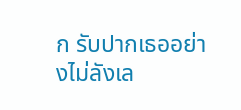ก รับปากเธออย่างไม่ลังเล